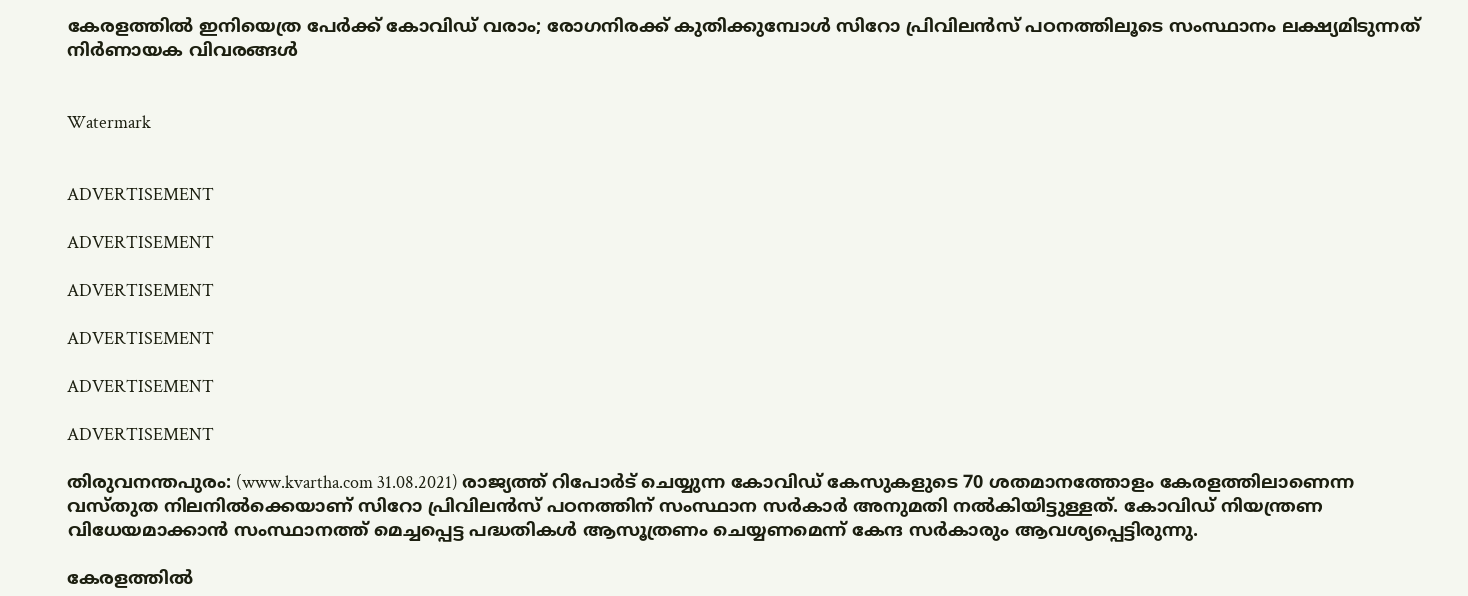കേരളത്തിൽ ഇനിയെത്ര പേർക്ക് കോവിഡ് വരാം; രോഗനിരക്ക് കുതിക്കുമ്പോൾ സിറോ പ്രിവിലന്‍സ് പഠനത്തിലൂടെ സംസ്ഥാനം ലക്ഷ്യമിടുന്നത് നിർണായക വിവരങ്ങൾ


Watermark


ADVERTISEMENT

ADVERTISEMENT

ADVERTISEMENT

ADVERTISEMENT

ADVERTISEMENT

ADVERTISEMENT

തിരുവനന്തപുരം: (www.kvartha.com 31.08.2021) രാജ്യത്ത് റിപോർട് ചെയ്യുന്ന കോവിഡ് കേസുകളുടെ 70 ശതമാനത്തോളം കേരളത്തിലാണെന്ന വസ്തുത നിലനിൽക്കെയാണ് സിറോ പ്രിവിലന്‍സ് പഠനത്തിന് സംസ്ഥാന സർകാർ അനുമതി നൽകിയിട്ടുള്ളത്. കോവിഡ് നിയന്ത്രണ വിധേയമാക്കാന്‍ സംസ്ഥാനത്ത് മെച്ചപ്പെട്ട പദ്ധതികൾ ആസൂത്രണം ചെയ്യണമെന്ന് കേന്ദ സർകാരും ആവശ്യപ്പെട്ടിരുന്നു.

കേരളത്തിൽ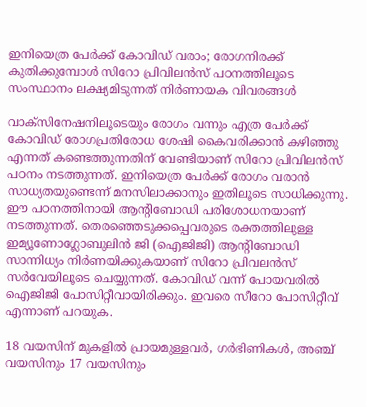ഇനിയെത്ര പേർക്ക് കോവിഡ് വരാം; രോഗനിരക്ക് കുതിക്കുമ്പോൾ സിറോ പ്രിവിലന്‍സ് പഠനത്തിലൂടെ സംസ്ഥാനം ലക്ഷ്യമിടുന്നത് നിർണായക വിവരങ്ങൾ

വാക്‌സിനേഷനിലൂടെയും രോഗം വന്നും എത്ര പേര്‍ക്ക് കോവിഡ് രോഗപ്രതിരോധ ശേഷി കൈവരിക്കാന്‍ കഴിഞ്ഞു എന്നത് കണ്ടെത്തുന്നതിന് വേണ്ടിയാണ് സിറോ പ്രിവിലന്‍സ് പഠനം നടത്തുന്നത്. ഇനിയെത്ര പേര്‍ക്ക് രോഗം വരാന്‍ സാധ്യതയുണ്ടെന്ന് മനസിലാക്കാനും ഇതിലൂടെ സാധിക്കുന്നു. ഈ പഠനത്തിനായി ആന്റിബോഡി പരിശോധനയാണ് നടത്തുന്നത്. തെരഞ്ഞെടുക്കപ്പെവരുടെ രക്തത്തിലുള്ള ഇമ്യൂണോഗ്ലോബുലിൻ ജി (ഐജിജി) ആന്റിബോഡി സാന്നിധ്യം നിർണയിക്കുകയാണ് സിറോ പ്രിവലൻസ് സർവേയിലൂടെ ചെയ്യുന്നത്. കോവിഡ് വന്ന് പോയവരിൽ ഐജിജി പോസിറ്റീവായിരിക്കും. ഇവരെ സീറോ പോസിറ്റീവ് എന്നാണ് പറയുക.

18 വയസിന് മുകളില്‍ പ്രായമുള്ളവര്‍, ഗര്‍ഭിണികള്‍, അഞ്ച് വയസിനും 17 വയസിനും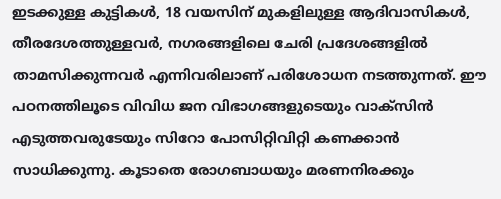ഇടക്കുള്ള കുട്ടികള്‍, 18 വയസിന് മുകളിലുള്ള ആദിവാസികള്‍, തീരദേശത്തുള്ളവര്‍, നഗരങ്ങളിലെ ചേരി പ്രദേശങ്ങളില്‍ താമസിക്കുന്നവര്‍ എന്നിവരിലാണ് പരിശോധന നടത്തുന്നത്. ഈ പഠനത്തിലൂടെ വിവിധ ജന വിഭാഗങ്ങളുടെയും വാക്‌സിന്‍ എടുത്തവരുടേയും സിറോ പോസിറ്റിവിറ്റി കണക്കാന്‍ സാധിക്കുന്നു. കൂടാതെ രോഗബാധയും മരണനിരക്കും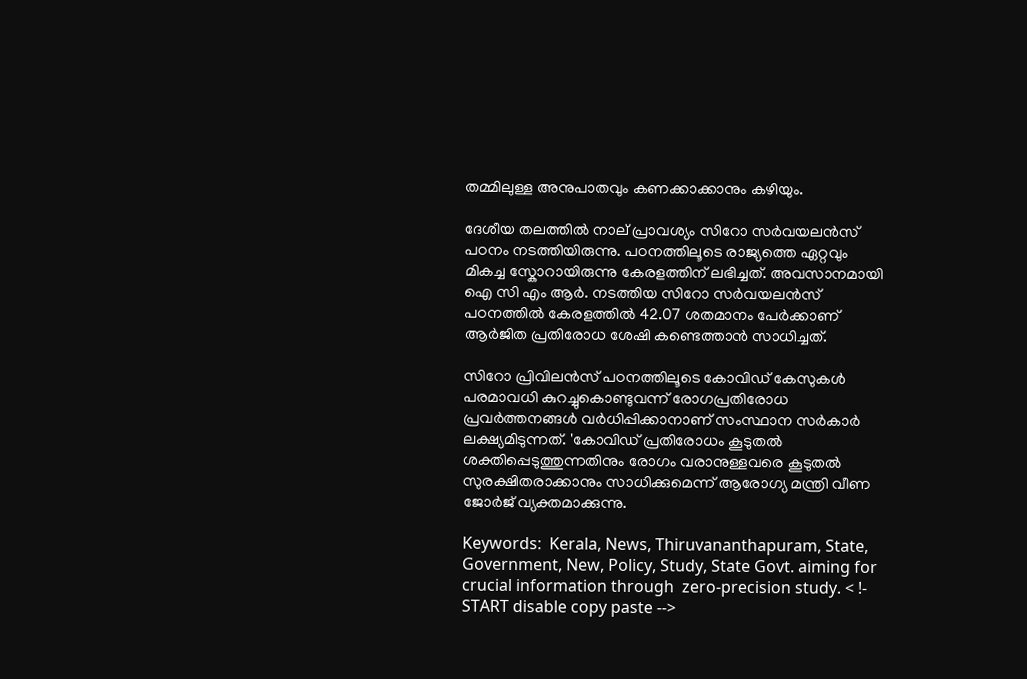തമ്മിലുള്ള അനുപാതവും കണക്കാക്കാനും കഴിയും.

ദേശീയ തലത്തില്‍ നാല് പ്രാവശ്യം സിറോ സര്‍വയലന്‍സ് പഠനം നടത്തിയിരുന്നു. പഠനത്തിലൂടെ രാജ്യത്തെ ഏറ്റവും മികച്ച സ്കോറായിരുന്നു കേരളത്തിന് ലഭിച്ചത്. അവസാനമായി ഐ സി എം ആര്‍. നടത്തിയ സിറോ സര്‍വയലന്‍സ് പഠനത്തില്‍ കേരളത്തില്‍ 42.07 ശതമാനം പേര്‍ക്കാണ് ആര്‍ജിത പ്രതിരോധ ശേഷി കണ്ടെത്താന്‍ സാധിച്ചത്.

സിറോ പ്രിവിലന്‍സ് പഠനത്തിലൂടെ കോവിഡ് കേസുകൾ പരമാവധി കുറച്ചുകൊണ്ടുവന്ന് രോഗപ്രതിരോധ പ്രവർത്തനങ്ങൾ വർധിപ്പിക്കാനാണ് സംസ്ഥാന സർകാർ ലക്ഷ്യമിടുന്നത്. 'കോവിഡ് പ്രതിരോധം കൂടുതൽ ശക്തിപ്പെടുത്തുന്നതിനും രോഗം വരാനുള്ളവരെ കൂടുതൽ സുരക്ഷിതരാക്കാനും സാധിക്കുമെന്ന് ആരോഗ്യ മന്ത്രി വീണ ജോർജ് വ്യക്തമാക്കുന്നു.

Keywords:  Kerala, News, Thiruvananthapuram, State, Government, New, Policy, Study, State Govt. aiming for crucial information through  zero-precision study. < !- START disable copy paste -->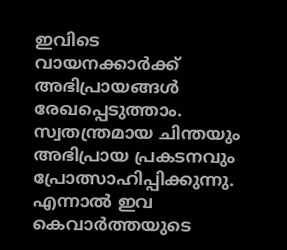ഇവിടെ വായനക്കാർക്ക് അഭിപ്രായങ്ങൾ രേഖപ്പെടുത്താം. സ്വതന്ത്രമായ ചിന്തയും അഭിപ്രായ പ്രകടനവും പ്രോത്സാഹിപ്പിക്കുന്നു. എന്നാൽ ഇവ കെവാർത്തയുടെ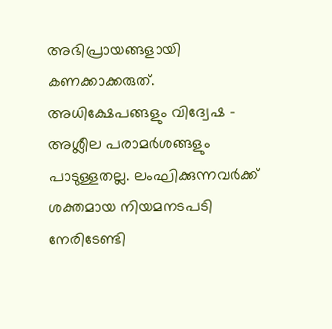അഭിപ്രായങ്ങളായി കണക്കാക്കരുത്. അധിക്ഷേപങ്ങളും വിദ്വേഷ - അശ്ലീല പരാമർശങ്ങളും പാടുള്ളതല്ല. ലംഘിക്കുന്നവർക്ക് ശക്തമായ നിയമനടപടി നേരിടേണ്ടി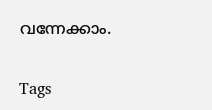വന്നേക്കാം.

Tags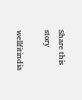Share this story

wellfitindia